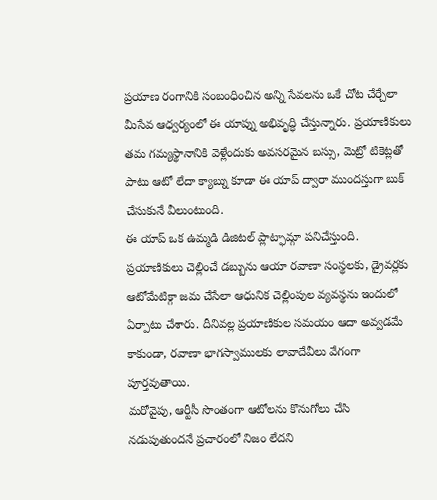ప్రయాణ రంగానికి సంబంధించిన అన్ని సేవలను ఒకే చోట చేర్చేలా మీసేవ ఆధ్వర్యంలో ఈ యాప్ను అభివృద్ధి చేస్తున్నారు. ప్రయాణికులు తమ గమ్యస్థానానికి వెళ్లేందుకు అవసరమైన బస్సు, మెట్రో టికెట్లతో పాటు ఆటో లేదా క్యాబ్ను కూడా ఈ యాప్ ద్వారా ముందస్తుగా బుక్ చేసుకునే వీలుంటుంది.
ఈ యాప్ ఒక ఉమ్మడి డిజిటల్ ప్లాట్ఫామ్గా పనిచేస్తుంది. ప్రయాణికులు చెల్లించే డబ్బును ఆయా రవాణా సంస్థలకు, డ్రైవర్లకు ఆటోమేటిక్గా జమ చేసేలా ఆధునిక చెల్లింపుల వ్యవస్థను ఇందులో ఏర్పాటు చేశారు. దీనివల్ల ప్రయాణికుల సమయం ఆదా అవ్వడమే కాకుండా, రవాణా భాగస్వాములకు లావాదేవీలు వేగంగా పూర్తవుతాయి.
మరోవైపు, ఆర్టీసీ సొంతంగా ఆటోలను కొనుగోలు చేసి నడుపుతుందనే ప్రచారంలో నిజం లేదని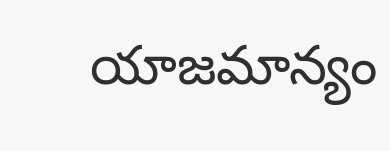యాజమాన్యం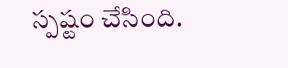స్పష్టం చేసింది.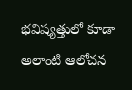భవిష్యత్తులో కూడా అలాంటి ఆలోచన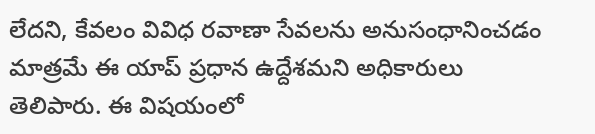లేదని, కేవలం వివిధ రవాణా సేవలను అనుసంధానించడం మాత్రమే ఈ యాప్ ప్రధాన ఉద్దేశమని అధికారులు తెలిపారు. ఈ విషయంలో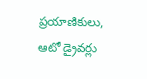ప్రయాణికులు, ఆటో డ్రైవర్లు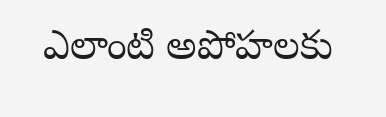ఎలాంటి అపోహలకు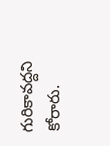గురికావద్దని కోరారు.